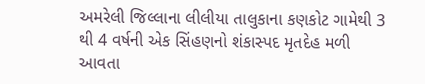અમરેલી જિલ્લાના લીલીયા તાલુકાના કણકોટ ગામેથી 3 થી 4 વર્ષની એક સિંહણનો શંકાસ્પદ મૃતદેહ મળી આવતા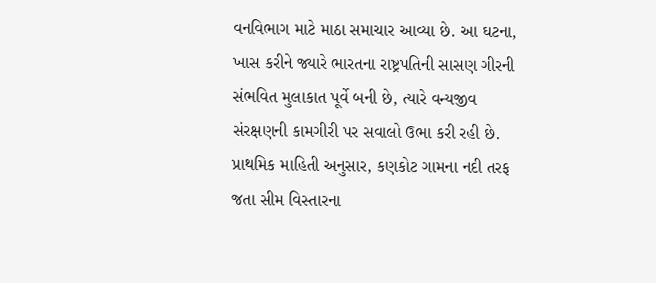વનવિભાગ માટે માઠા સમાચાર આવ્યા છે. આ ઘટના, ખાસ કરીને જ્યારે ભારતના રાષ્ટ્રપતિની સાસણ ગીરની સંભવિત મુલાકાત પૂર્વે બની છે, ત્યારે વન્યજીવ સંરક્ષણની કામગીરી પર સવાલો ઉભા કરી રહી છે. પ્રાથમિક માહિતી અનુસાર, કણકોટ ગામના નદી તરફ જતા સીમ વિસ્તારના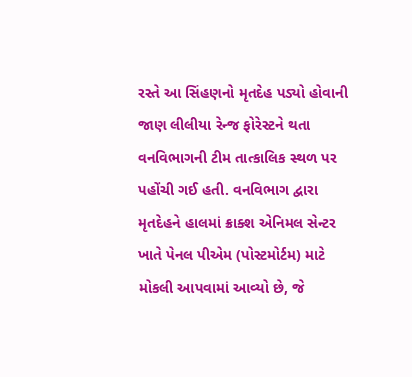રસ્તે આ સિંહણનો મૃતદેહ પડ્યો હોવાની જાણ લીલીયા રેન્જ ફોરેસ્ટને થતા વનવિભાગની ટીમ તાત્કાલિક સ્થળ પર પહોંચી ગઈ હતી. વનવિભાગ દ્વારા મૃતદેહને હાલમાં ક્રાક્શ એનિમલ સેન્ટર ખાતે પેનલ પીએમ (પોસ્ટમોર્ટમ) માટે મોકલી આપવામાં આવ્યો છે, જે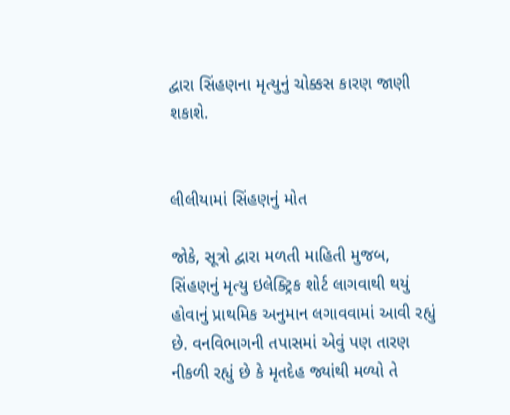દ્વારા સિંહણના મૃત્યુનું ચોક્કસ કારણ જાણી શકાશે.


લીલીયામાં સિંહણનું મોત

જોકે, સૂત્રો દ્વારા મળતી માહિતી મુજબ, સિંહણનું મૃત્યુ ઇલેક્ટ્રિક શોર્ટ લાગવાથી થયું હોવાનું પ્રાથમિક અનુમાન લગાવવામાં આવી રહ્યું છે. વનવિભાગની તપાસમાં એવું પણ તારણ નીકળી રહ્યું છે કે મૃતદેહ જ્યાંથી મળ્યો તે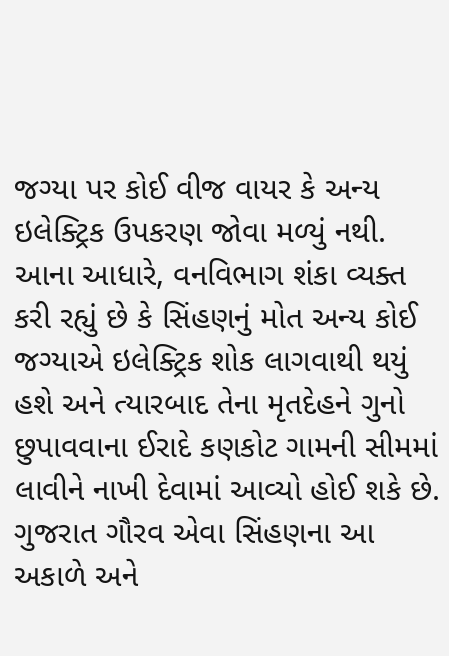જગ્યા પર કોઈ વીજ વાયર કે અન્ય ઇલેક્ટ્રિક ઉપકરણ જોવા મળ્યું નથી. આના આધારે, વનવિભાગ શંકા વ્યક્ત કરી રહ્યું છે કે સિંહણનું મોત અન્ય કોઈ જગ્યાએ ઇલેક્ટ્રિક શોક લાગવાથી થયું હશે અને ત્યારબાદ તેના મૃતદેહને ગુનો છુપાવવાના ઈરાદે કણકોટ ગામની સીમમાં લાવીને નાખી દેવામાં આવ્યો હોઈ શકે છે. ગુજરાત ગૌરવ એવા સિંહણના આ અકાળે અને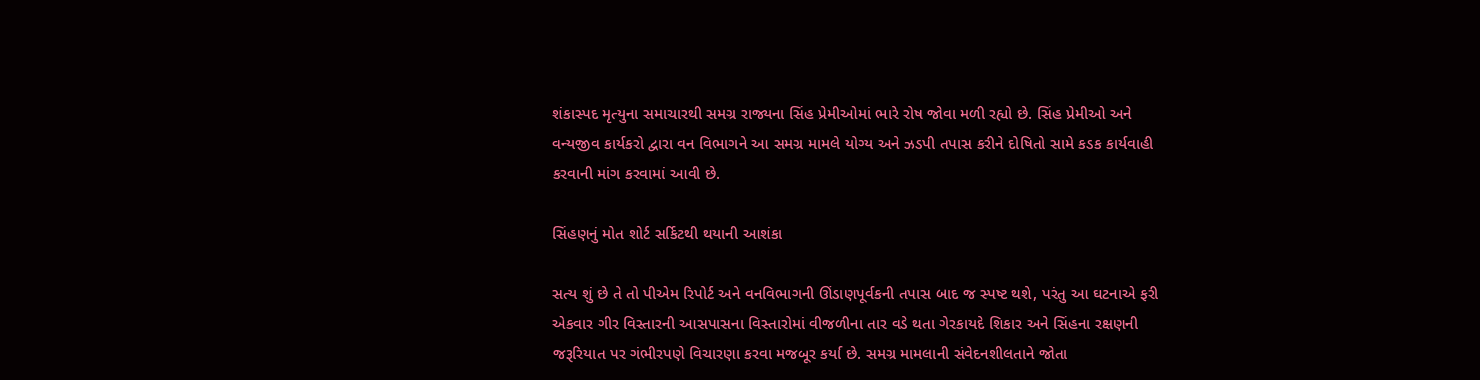શંકાસ્પદ મૃત્યુના સમાચારથી સમગ્ર રાજ્યના સિંહ પ્રેમીઓમાં ભારે રોષ જોવા મળી રહ્યો છે. સિંહ પ્રેમીઓ અને વન્યજીવ કાર્યકરો દ્વારા વન વિભાગને આ સમગ્ર મામલે યોગ્ય અને ઝડપી તપાસ કરીને દોષિતો સામે કડક કાર્યવાહી કરવાની માંગ કરવામાં આવી છે.

સિંહણનું મોત શોર્ટ સર્કિટથી થયાની આશંકા

સત્ય શું છે તે તો પીએમ રિપોર્ટ અને વનવિભાગની ઊંડાણપૂર્વકની તપાસ બાદ જ સ્પષ્ટ થશે, પરંતુ આ ઘટનાએ ફરી એકવાર ગીર વિસ્તારની આસપાસના વિસ્તારોમાં વીજળીના તાર વડે થતા ગેરકાયદે શિકાર અને સિંહના રક્ષણની જરૂરિયાત પર ગંભીરપણે વિચારણા કરવા મજબૂર કર્યા છે. સમગ્ર મામલાની સંવેદનશીલતાને જોતા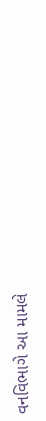વનવિભાગે આ મામલે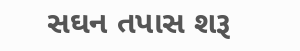સઘન તપાસ શરૂ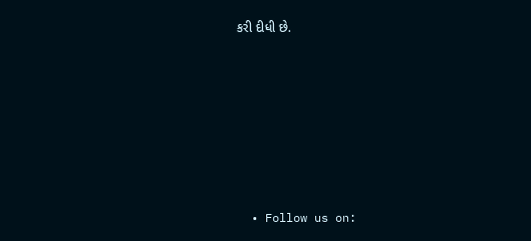કરી દીધી છે.








  • Follow us on: